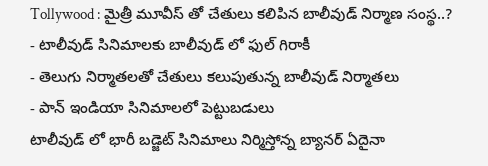Tollywood : మైత్రీ మూవీస్ తో చేతులు కలిపిన బాలీవుడ్ నిర్మాణ సంస్థ..?
- టాలీవుడ్ సినిమాలకు బాలీవుడ్ లో ఫుల్ గిరాకీ
- తెలుగు నిర్మాతలతో చేతులు కలుపుతున్న బాలీవుడ్ నిర్మాతలు
- పాన్ ఇండియా సినిమాలలో పెట్టుబడులు
టాలీవుడ్ లో భారీ బడ్జెట్ సినిమాలు నిర్మిస్తోన్న బ్యానర్ ఏదైనా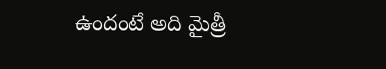ఉందంటే అది మైత్రీ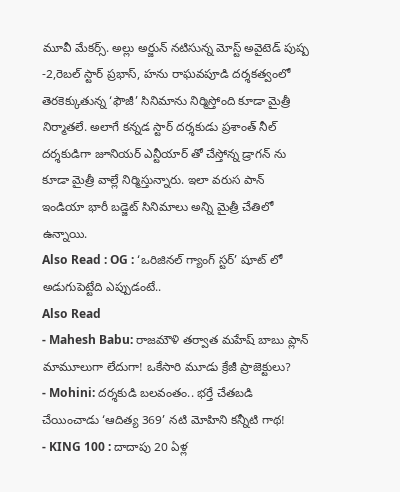మూవీ మేకర్స్. అల్లు అర్జున్ నటిసున్న మోస్ట్ అవైటెడ్ పుష్ప -2,రెబల్ స్టార్ ప్రభాస్, హను రాఘవపూడి దర్శకత్వంలో తెరకెక్కుతున్న ‘ఫౌజీ’ సినిమాను నిర్మిస్తోంది కూడా మైత్రీ నిర్మాతలే. అలాగే కన్నడ స్టార్ దర్శకుడు ప్రశాంత్ నీల్ దర్శకుడిగా జూనియర్ ఎన్టీయార్ తో చేస్తోన్న డ్రాగన్ ను కూడా మైత్రీ వాల్లే నిర్మిస్తున్నారు. ఇలా వరుస పాన్ ఇండియా భారీ బడ్జెట్ సినిమాలు అన్ని మైత్రీ చేతిలో ఉన్నాయి.
Also Read : OG : ‘ఒరిజినల్ గ్యాంగ్ స్టర్’ షూట్ లో అడుగుపెట్టేది ఎప్పుడంటే..
Also Read
- Mahesh Babu: రాజమౌళి తర్వాత మహేష్ బాబు ప్లాన్ మామూలుగా లేదుగా! ఒకేసారి మూడు క్రేజీ ప్రాజెక్టులు?
- Mohini: దర్శకుడి బలవంతం.. భర్తే చేతబడి చేయించాడు ‘ఆదిత్య 369’ నటి మోహిని కన్నీటి గాథ!
- KING 100 : దాదాపు 20 ఏళ్ల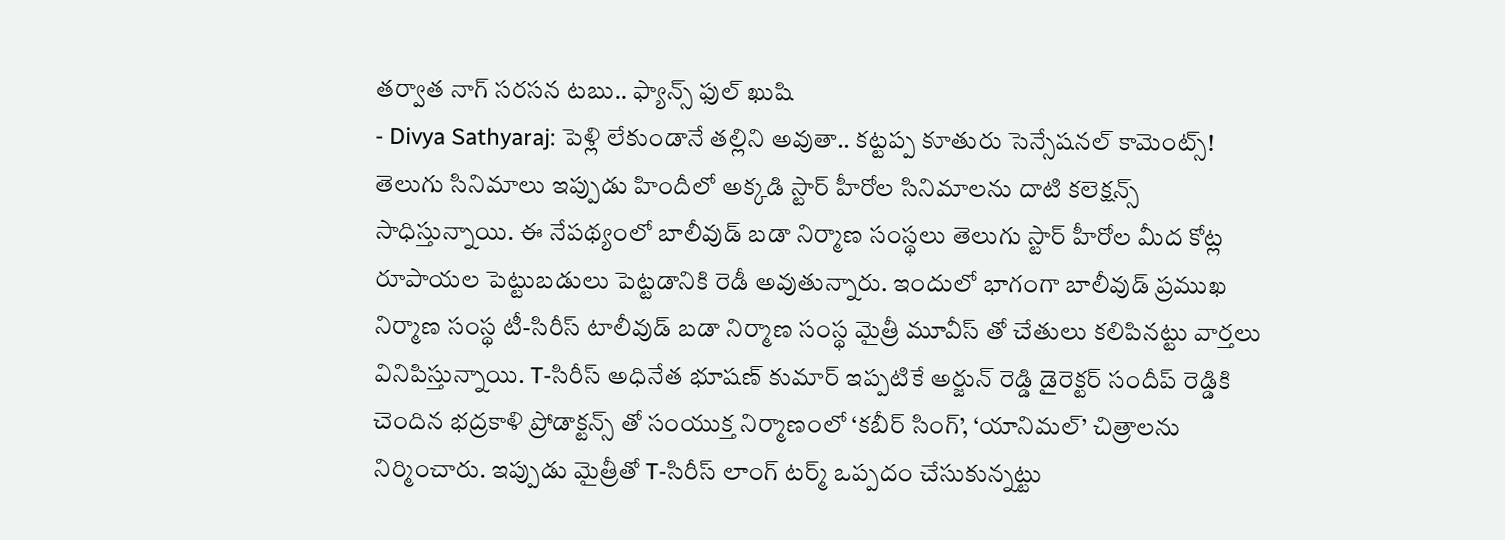తర్వాత నాగ్ సరసన టబు.. ఫ్యాన్స్ ఫుల్ ఖుషి
- Divya Sathyaraj: పెళ్లి లేకుండానే తల్లిని అవుతా.. కట్టప్ప కూతురు సెన్సేషనల్ కామెంట్స్!
తెలుగు సినిమాలు ఇప్పుడు హిందీలో అక్కడి స్టార్ హీరోల సినిమాలను దాటి కలెక్షన్స్ సాధిస్తున్నాయి. ఈ నేపథ్యంలో బాలీవుడ్ బడా నిర్మాణ సంస్థలు తెలుగు స్టార్ హీరోల మీద కోట్ల రూపాయల పెట్టుబడులు పెట్టడానికి రెడీ అవుతున్నారు. ఇందులో భాగంగా బాలీవుడ్ ప్రముఖ నిర్మాణ సంస్థ టీ-సిరీస్ టాలీవుడ్ బడా నిర్మాణ సంస్థ మైత్రీ మూవీస్ తో చేతులు కలిపినట్టు వార్తలు వినిపిస్తున్నాయి. T-సిరీస్ అధినేత భూషణ్ కుమార్ ఇప్పటికే అర్జున్ రెడ్డి డైరెక్టర్ సందీప్ రెడ్డికి చెందిన భద్రకాళి ప్రోడాక్టన్స్ తో సంయుక్త నిర్మాణంలో ‘కబీర్ సింగ్’, ‘యానిమల్’ చిత్రాలను నిర్మించారు. ఇప్పుడు మైత్రీతో T-సిరీస్ లాంగ్ టర్మ్ ఒప్పదం చేసుకున్నట్టు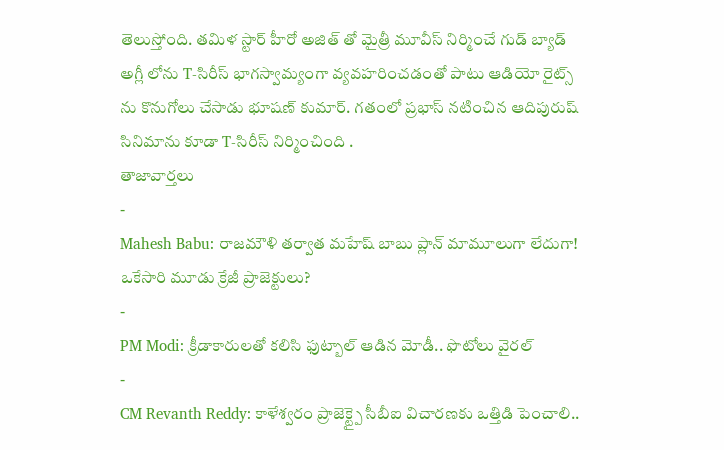తెలుస్తోంది. తమిళ స్టార్ హీరో అజిత్ తో మైత్రీ మూవీస్ నిర్మించే గుడ్ బ్యాడ్ అగ్లీ లోను T-సిరీస్ భాగస్వామ్యంగా వ్యవహరించడంతో పాటు ఆడియో రైట్స్ ను కొనుగోలు చేసాడు భూషణ్ కుమార్. గతంలో ప్రభాస్ నటించిన ఆదిపురుష్ సినిమాను కూడా T-సిరీస్ నిర్మించింది .
తాజావార్తలు
-
Mahesh Babu: రాజమౌళి తర్వాత మహేష్ బాబు ప్లాన్ మామూలుగా లేదుగా! ఒకేసారి మూడు క్రేజీ ప్రాజెక్టులు?
-
PM Modi: క్రీడాకారులతో కలిసి ఫుట్బాల్ ఆడిన మోడీ.. ఫొటోలు వైరల్
-
CM Revanth Reddy: కాళేశ్వరం ప్రాజెక్ట్పై సీబీఐ విచారణకు ఒత్తిడి పెంచాలి..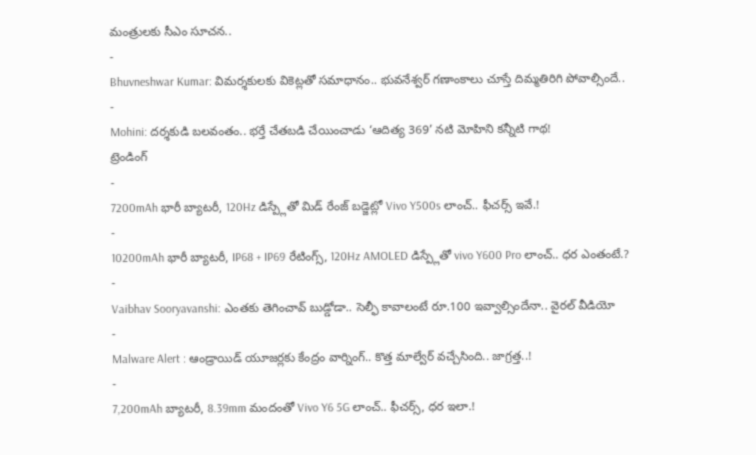మంత్రులకు సీఎం సూచన..
-
Bhuvneshwar Kumar: విమర్శకులకు వికెట్లతో సమాధానం.. భువనేశ్వర్ గణాంకాలు చూస్తే దిమ్మతిరిగి పోవాల్సిందే..
-
Mohini: దర్శకుడి బలవంతం.. భర్తే చేతబడి చేయించాడు ‘ఆదిత్య 369’ నటి మోహిని కన్నీటి గాథ!
ట్రెండింగ్
-
7200mAh భారీ బ్యాటరీ, 120Hz డిస్ప్లేతో మిడ్ రేంజ్ బడ్జెట్లో Vivo Y500s లాంచ్.. ఫీచర్స్ ఇవే.!
-
10200mAh భారీ బ్యాటరీ, IP68 + IP69 రేటింగ్స్, 120Hz AMOLED డిస్ప్లేతో vivo Y600 Pro లాంచ్.. ధర ఎంతంటే.?
-
Vaibhav Sooryavanshi: ఎంతకు తెగించావ్ బుడ్డోడా.. సెల్ఫీ కావాలంటే రూ.100 ఇవ్వాల్సిందేనా.. వైరల్ వీడియో
-
Malware Alert : ఆండ్రాయిడ్ యూజర్లకు కేంద్రం వార్నింగ్.. కొత్త మాల్వేర్ వచ్చేసింది.. జాగ్రత్త..!
-
7,200mAh బ్యాటరీ, 8.39mm మందంతో Vivo Y6 5G లాంచ్.. ఫీచర్స్, ధర ఇలా.!